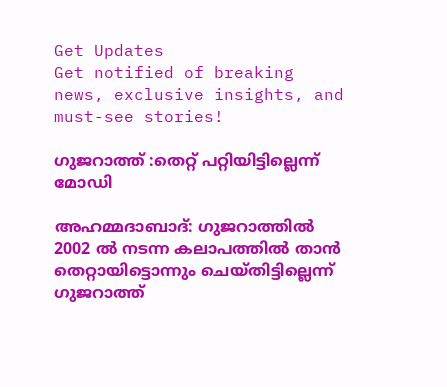Get Updates
Get notified of breaking news, exclusive insights, and must-see stories!

ഗുജറാത്ത് :തെറ്റ് പറ്റിയിട്ടില്ലെന്ന് മോഡി

അഹമ്മദാബാദ്: ഗുജറാത്തില്‍ 2002 ല്‍ നടന്ന കലാപത്തില്‍ താന്‍ തെറ്റായിട്ടൊന്നും ചെയ്തിട്ടില്ലെന്ന് ഗുജറാത്ത്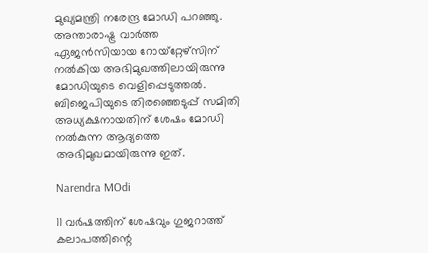മുഖ്യമന്ത്രി നരേന്ദ്ര മോഡി പറഞ്ഞു. അന്താരാഷ്ട്ര വാര്‍ത്ത ഏജന്‍സിയായ റോയ്‌റ്റേഴ്‌സിന് നല്‍കിയ അഭിമുഖത്തിലായിരുന്നു മോഡിയുടെ വെളിപ്പെടുത്തല്‍. ബിജെപിയുടെ തിരഞ്ഞെടുപ്പ് സമിതി അധ്യക്ഷനായതിന് ശേഷം മോഡി നല്‍കുന്ന ആദ്യത്തെ അഭിമുഖമായിരുന്നു ഇത്.

Narendra MOdi

11 വര്‍ഷത്തിന് ശേഷവും ഗുജറാത്ത് കലാപത്തിന്റെ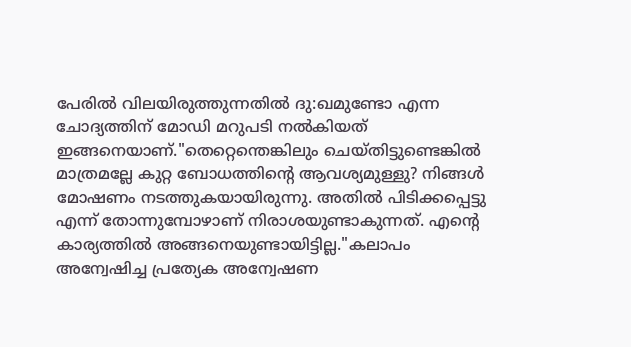പേരില്‍ വിലയിരുത്തുന്നതില്‍ ദു:ഖമുണ്ടോ എന്ന ചോദ്യത്തിന് മോഡി മറുപടി നല്‍കിയത് ഇങ്ങനെയാണ്."തെറ്റെന്തെങ്കിലും ചെയ്തിട്ടുണ്ടെങ്കില്‍ മാത്രമല്ലേ കുറ്റ ബോധത്തിന്റെ ആവശ്യമുള്ളു? നിങ്ങള്‍ മോഷണം നടത്തുകയായിരുന്നു. അതില്‍ പിടിക്കപ്പെട്ടു എന്ന് തോന്നുമ്പോഴാണ് നിരാശയുണ്ടാകുന്നത്. എന്റെ കാര്യത്തില്‍ അങ്ങനെയുണ്ടായിട്ടില്ല."കലാപം അന്വേഷിച്ച പ്രത്യേക അന്വേഷണ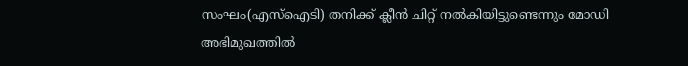സംഘം(എസ്‌ഐടി) തനിക്ക് ക്ലീന്‍ ചിറ്റ് നല്‍കിയിട്ടുണ്ടെന്നും മോഡി അഭിമുഖത്തില്‍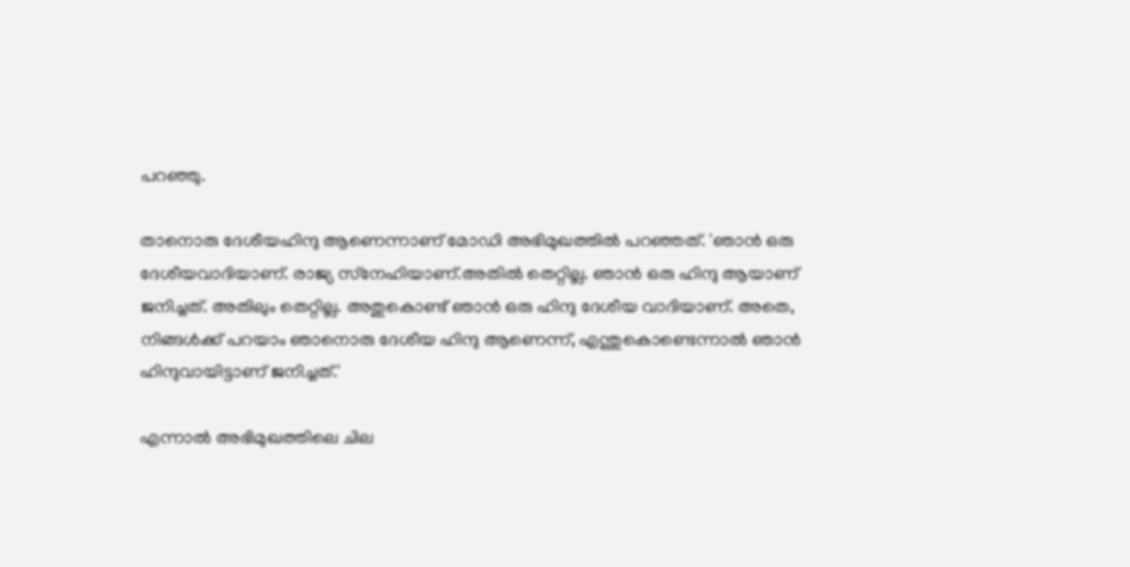പറഞ്ഞു.

താനൊരു ദേശീയഹിന്ദു ആണെന്നാണ് മോഡി അഭിമുഖത്തില്‍ പറഞ്ഞത്. 'ഞാന്‍ ഒരു ദേശീയവാദിയാണ്. രാജ്യ സ്‌നേഹിയാണ്.അതില്‍ തെറ്റില്ല. ഞാന്‍ ഒരു ഹിന്ദു ആയാണ് ജനിച്ചത്. അതിലും തെറ്റില്ല. അതുകൊണ്ട് ഞാന്‍ ഒരു ഹിന്ദു ദേശീയ വാദിയാണ്. അതെ, നിങ്ങള്‍ക്ക് പറയാം ഞാനൊരു ദേശീയ ഹിന്ദു ആണെന്ന്, എന്തുകൊണ്ടെന്നാല്‍ ഞാന്‍ ഹിന്ദുവായിട്ടാണ് ജനിച്ചത്.'

എന്നാല്‍ അഭിമുഖത്തിലെ ചില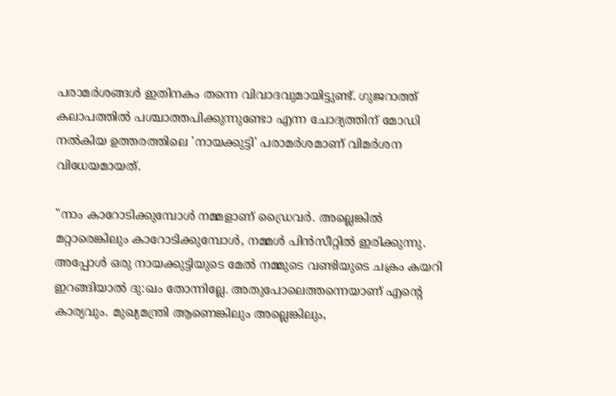പരാമര്‍ശങ്ങള്‍ ഇതിനകം തന്നെ വിവാദവുമായിട്ടുണ്ട്. ഗുജറാത്ത് കലാപത്തില്‍ പശ്ചാത്തപിക്കുന്നുണ്ടോ എന്ന ചോദ്യത്തിന് മോഡി നല്‍കിയ ഉത്തരത്തിലെ 'നായക്കുട്ടി' പരാമര്‍ശമാണ് വിമര്‍ശന വിധേയമായത്.

"നാം കാറോടിക്കുമ്പോള്‍ നമ്മളാണ് ഡ്രൈവര്‍. അല്ലെങ്കില്‍ മറ്റാരെങ്കിലും കാറോടിക്കുമ്പോള്‍, നമ്മള്‍ പിന്‍സീറ്റില്‍ ഇരിക്കുന്നു. അപ്പോള്‍ ഒരു നായക്കുട്ടിയുടെ മേല്‍ നമ്മുടെ വണ്ടിയുടെ ചക്രം കയറി ഇറങ്ങിയാല്‍ ദു:ഖം തോന്നില്ലേ. അതുപോലെത്തന്നെയാണ് എന്റെ കാര്യവും. മുഖ്യമന്ത്രി ആണെങ്കിലും അല്ലെങ്കിലും,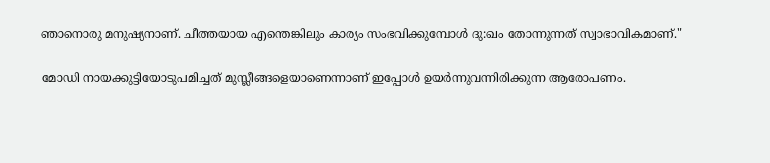ഞാനൊരു മനുഷ്യനാണ്. ചീത്തയായ എന്തെങ്കിലും കാര്യം സംഭവിക്കുമ്പോള്‍ ദു:ഖം തോന്നുന്നത് സ്വാഭാവികമാണ്."

മോഡി നായക്കുട്ടിയോടുപമിച്ചത് മുസ്ലീങ്ങളെയാണെന്നാണ് ഇപ്പോള്‍ ഉയര്‍ന്നുവന്നിരിക്കുന്ന ആരോപണം.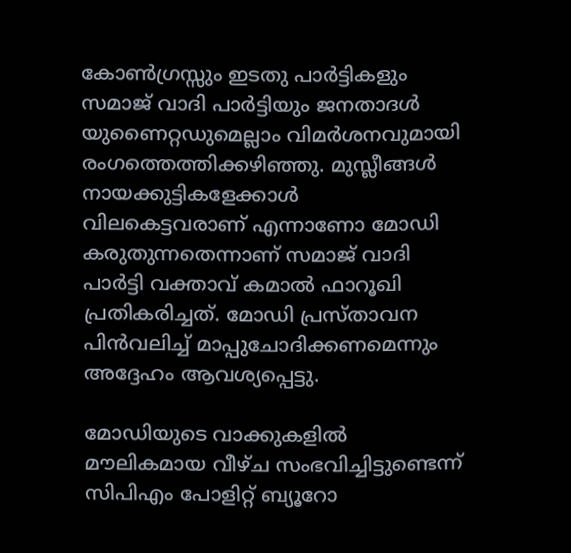കോണ്‍ഗ്രസ്സും ഇടതു പാര്‍ട്ടികളും സമാജ് വാദി പാര്‍ട്ടിയും ജനതാദള്‍ യുണൈറ്റഡുമെല്ലാം വിമര്‍ശനവുമായി രംഗത്തെത്തിക്കഴിഞ്ഞു. മുസ്ലീങ്ങള്‍ നായക്കുട്ടികളേക്കാള്‍ വിലകെട്ടവരാണ് എന്നാണോ മോഡി കരുതുന്നതെന്നാണ് സമാജ് വാദി പാര്‍ട്ടി വക്താവ് കമാല്‍ ഫാറൂഖി പ്രതികരിച്ചത്. മോഡി പ്രസ്താവന പിന്‍വലിച്ച് മാപ്പുചോദിക്കണമെന്നും അദ്ദേഹം ആവശ്യപ്പെട്ടു.

മോഡിയുടെ വാക്കുകളില്‍ മൗലികമായ വീഴ്ച സംഭവിച്ചിട്ടുണ്ടെന്ന് സിപിഎം പോളിറ്റ് ബ്യൂറോ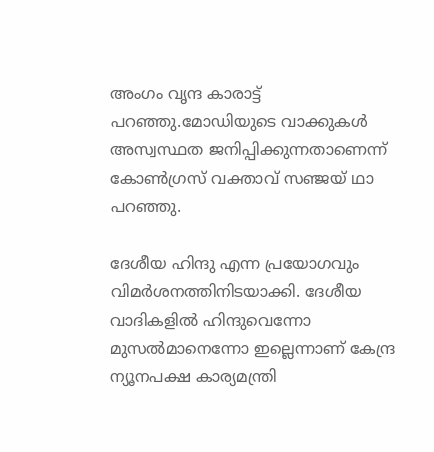അംഗം വൃന്ദ കാരാട്ട് പറഞ്ഞു.മോഡിയുടെ വാക്കുകള്‍ അസ്വസ്ഥത ജനിപ്പിക്കുന്നതാണെന്ന് കോണ്‍ഗ്രസ് വക്താവ് സഞ്ജയ് ഥാ പറഞ്ഞു.

ദേശീയ ഹിന്ദു എന്ന പ്രയോഗവും വിമര്‍ശനത്തിനിടയാക്കി. ദേശീയ വാദികളില്‍ ഹിന്ദുവെന്നോ മുസല്‍മാനെന്നോ ഇല്ലെന്നാണ് കേന്ദ്ര ന്യൂനപക്ഷ കാര്യമന്ത്രി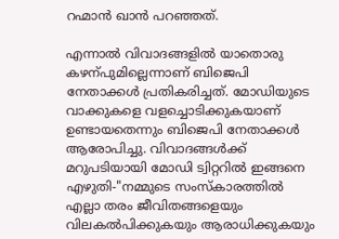റഹ്മാന്‍ ഖാന്‍ പറഞ്ഞത്.

എന്നാല്‍ വിവാദങ്ങളില്‍ യാതൊരു കഴന്പുമില്ലെന്നാണ് ബിജെപി നേതാക്കള്‍ പ്രതികരിച്ചത്. മോഡിയുടെ വാക്കുകളെ വളച്ചൊടിക്കുകയാണ് ഉണ്ടായതെന്നും ബിജെപി നേതാക്കള്‍ ആരോപിച്ചു. വിവാദങ്ങള്‍ക്ക് മറുപടിയായി മോഡി ട്വിറ്ററില്‍ ഇങ്ങനെ എഴുതി-"നമ്മുടെ സംസ്കാരത്തില്‍ എല്ലാ തരം ജീവിതങ്ങളെയും വിലകല്‍പിക്കുകയും ആരാധിക്കുകയും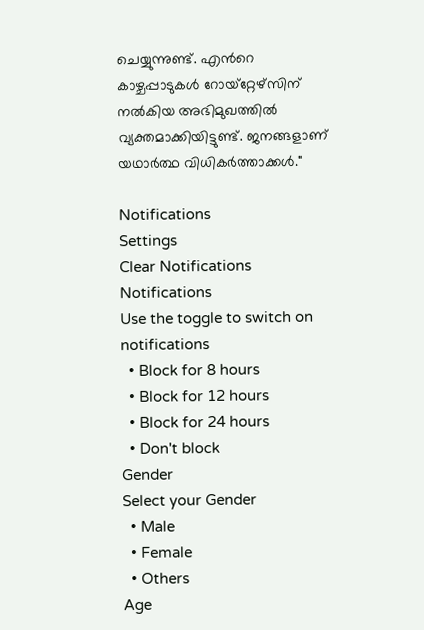ചെയ്യുന്നുണ്ട്. എന്‍റെ കാഴ്ചപ്പാടുകള്‍ റോയ്റ്റേഴ്സിന് നല്‍കിയ അഭിമുഖത്തില്‍ വ്യക്തമാക്കിയിട്ടുണ്ട്. ജനങ്ങളാണ് യഥാര്‍ത്ഥ വിധികര്‍ത്താക്കള്‍."

Notifications
Settings
Clear Notifications
Notifications
Use the toggle to switch on notifications
  • Block for 8 hours
  • Block for 12 hours
  • Block for 24 hours
  • Don't block
Gender
Select your Gender
  • Male
  • Female
  • Others
Age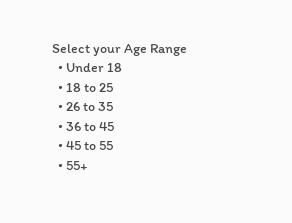Select your Age Range
  • Under 18
  • 18 to 25
  • 26 to 35
  • 36 to 45
  • 45 to 55
  • 55+